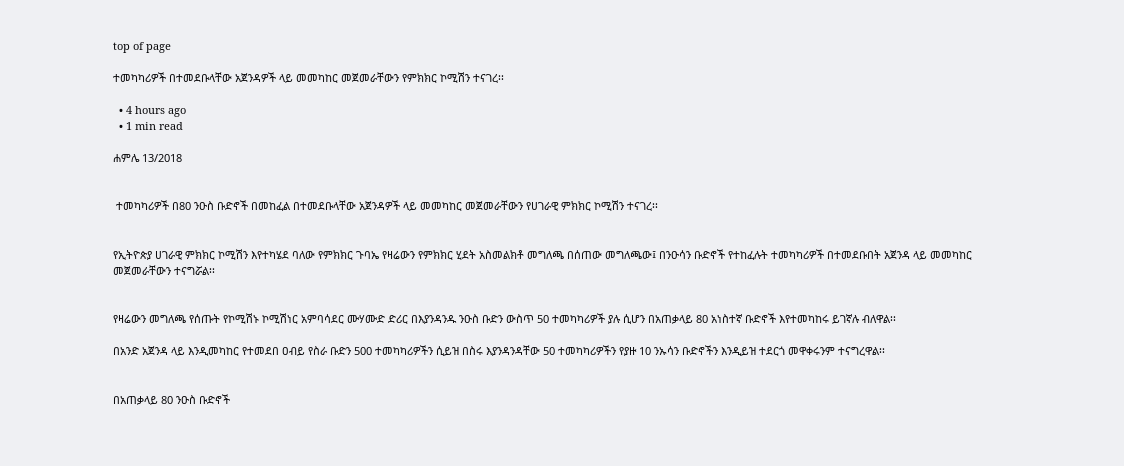top of page

ተመካካሪዎች በተመደቡላቸው አጀንዳዎች ላይ መመካከር መጀመራቸውን የምክክር ኮሚሽን ተናገረ፡፡

  • 4 hours ago
  • 1 min read

ሐምሌ 13/2018


 ተመካካሪዎች በ80 ንዑስ ቡድኖች በመከፈል በተመደቡላቸው አጀንዳዎች ላይ መመካከር መጀመራቸውን የሀገራዊ ምክክር ኮሚሽን ተናገረ፡፡


የኢትዮጵያ ሀገራዊ ምክክር ኮሚሽን እየተካሄደ ባለው የምክክር ጉባኤ የዛሬውን የምክክር ሂደት አስመልክቶ መግለጫ በሰጠው መግለጫው፤ በንዑሳን ቡድኖች የተከፈሉት ተመካካሪዎች በተመደቡበት አጀንዳ ላይ መመካከር መጀመራቸውን ተናግሯል፡፡


የዛሬውን መግለጫ የሰጡት የኮሚሽኑ ኮሚሽነር አምባሳደር ሙሃሙድ ድሪር በእያንዳንዱ ንዑስ ቡድን ውስጥ 50 ተመካካሪዎች ያሉ ሲሆን በአጠቃላይ 80 አነስተኛ ቡድኖች እየተመካከሩ ይገኛሉ ብለዋል፡፡

በአንድ አጀንዳ ላይ እንዲመካከር የተመደበ ዐብይ የስራ ቡድን 500 ተመካካሪዎችን ሲይዝ በስሩ እያንዳንዳቸው 50 ተመካካሪዎችን የያዙ 10 ንኡሳን ቡድኖችን እንዲይዝ ተደርጎ መዋቀሩንም ተናግረዋል፡፡


በአጠቃላይ 80 ንዑስ ቡድኖች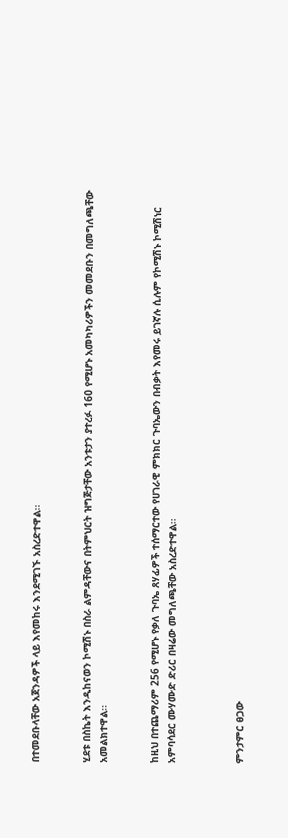በተመደቡላቸው አጀንዳዎች ላይ እየመከሩ እንደሚገኙ አስረድተዋል፡፡


ሂደቱ በስኬት እንዲከናወን ኮሚሽኑ በስራ ልምዳቸውና በትምህርት ዝግጅታቸው አንቱታን ያተረፉ 160 የሚሆኑ አመካካሪዎችን መመደቡን በመግለጫቸው አመልክተዋል፡፡


ከዚህ በተጨማሪም 256 የሚሆኑ የቃለ ጉባኤ ጸሃፊዎች ተሰማርተው የሀገራዊ ምክክር ጉባኤውን በብቃት እየመሩ ይገኛሉ ሲሉም የኮሚሽኑ ኮሚሽነር አምባሳደር ሙሃሙድ ድሪር በዛሬው መግለጫቸው አስረድተዋል፡፡



ምንታምር ፀጋው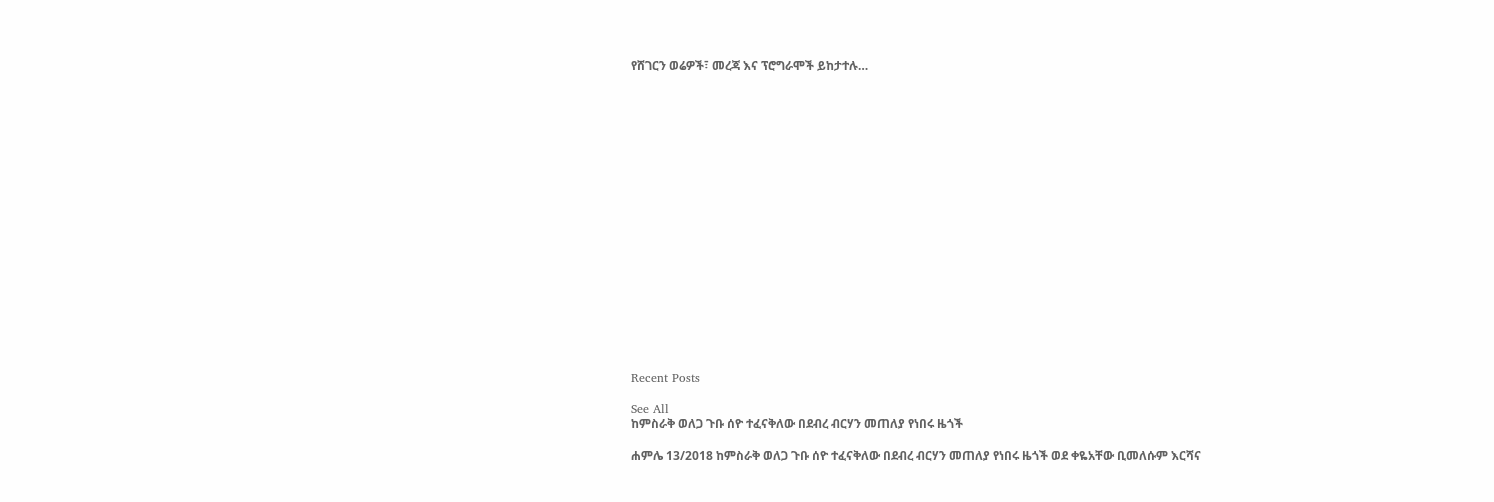የሸገርን ወሬዎች፣ መረጃ እና ፕሮግራሞች ይከታተሉ…



















Recent Posts

See All
ከምስራቅ ወለጋ ጉቡ ሰዮ ተፈናቅለው በደብረ ብርሃን መጠለያ የነበሩ ዜጎች

ሐምሌ 13/2018 ከምስራቅ ወለጋ ጉቡ ሰዮ ተፈናቅለው በደብረ ብርሃን መጠለያ የነበሩ ዜጎች ወደ ቀዬአቸው ቢመለሱም እርሻና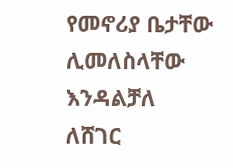የመኖሪያ ቤታቸው ሊመለስላቸው እንዳልቻለ ለሸገር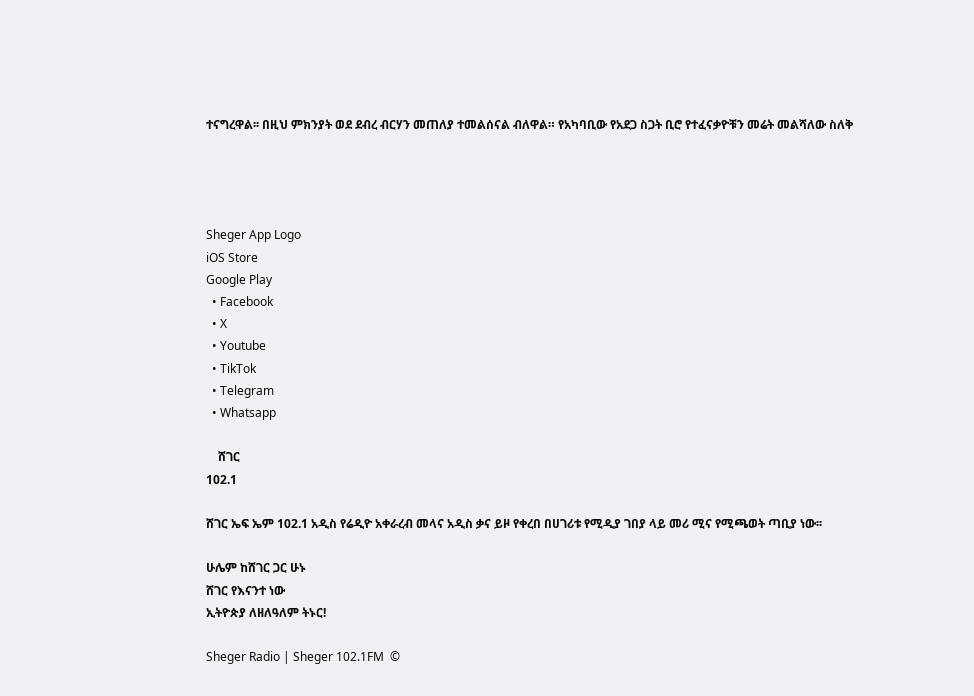ተናግረዋል፡፡ በዚህ ምክንያት ወደ ደብረ ብርሃን መጠለያ ተመልሰናል ብለዋል። የአካባቢው የአደጋ ስጋት ቢሮ የተፈናቃዮቹን መሬት መልሻለው ስለቅ




Sheger App Logo
iOS Store
Google Play
  • Facebook
  • X
  • Youtube
  • TikTok
  • Telegram
  • Whatsapp

    ሸገር
102.1

ሸገር ኤፍ ኤም 102.1 አዲስ የሬዲዮ አቀራረብ መላና አዲስ ቃና ይዞ የቀረበ በሀገሪቱ የሚዲያ ገበያ ላይ መሪ ሚና የሚጫወት ጣቢያ ነው፡፡

ሁሌም ከሸገር ጋር ሁኑ
ሸገር የእናንተ ነው
ኢትዮጵያ ለዘለዓለም ትኑር!

Sheger Radio | Sheger 102.1FM  ©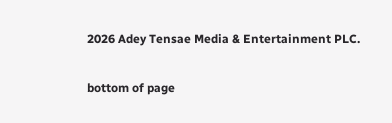2026 Adey Tensae Media & Entertainment PLC.

bottom of page